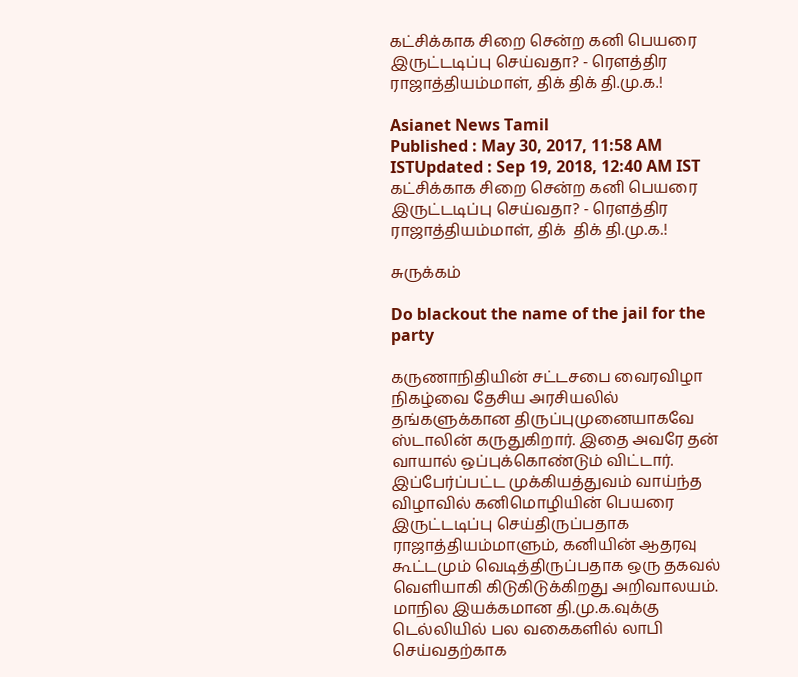கட்சிக்காக சிறை சென்ற கனி பெயரை இருட்டடிப்பு செய்வதா? - ரெளத்திர ராஜாத்தியம்மாள், திக் திக் தி.மு.க.!

Asianet News Tamil
Published : May 30, 2017, 11:58 AM ISTUpdated : Sep 19, 2018, 12:40 AM IST
கட்சிக்காக சிறை சென்ற கனி பெயரை இருட்டடிப்பு செய்வதா? - ரெளத்திர ராஜாத்தியம்மாள், திக்  திக் தி.மு.க.!

சுருக்கம்

Do blackout the name of the jail for the party

கருணாநிதியின் சட்டசபை வைரவிழா நிகழ்வை தேசிய அரசியலில் தங்களுக்கான திருப்புமுனையாகவே ஸ்டாலின் கருதுகிறார். இதை அவரே தன் வாயால் ஒப்புக்கொண்டும் விட்டார். இப்பேர்ப்பட்ட முக்கியத்துவம் வாய்ந்த விழாவில் கனிமொழியின் பெயரை இருட்டடிப்பு செய்திருப்பதாக ராஜாத்தியம்மாளும், கனியின் ஆதரவு கூட்டமும் வெடித்திருப்பதாக ஒரு தகவல் வெளியாகி கிடுகிடுக்கிறது அறிவாலயம்.
மாநில இயக்கமான தி.மு.க.வுக்கு டெல்லியில் பல வகைகளில் லாபி செய்வதற்காக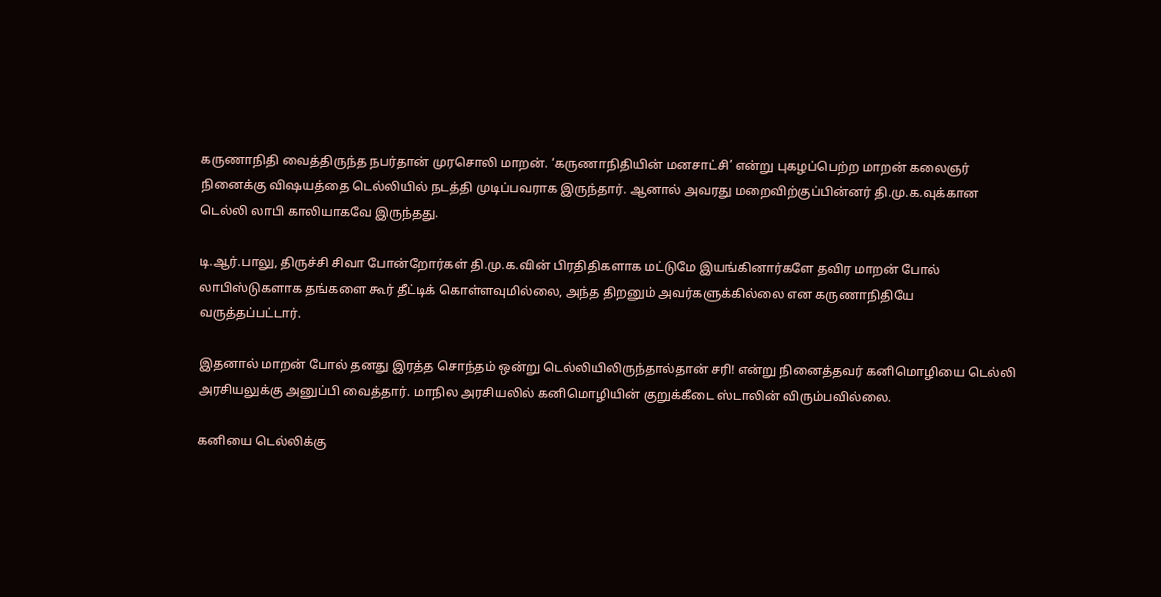கருணாநிதி வைத்திருந்த நபர்தான் முரசொலி மாறன். ‘கருணாநிதியின் மனசாட்சி’ என்று புகழப்பெற்ற மாறன் கலைஞர் நினைக்கு விஷயத்தை டெல்லியில் நடத்தி முடிப்பவராக இருந்தார். ஆனால் அவரது மறைவிற்குப்பின்னர் தி.மு.க.வுக்கான டெல்லி லாபி காலியாகவே இருந்தது.

டி.ஆர்.பாலு, திருச்சி சிவா போன்றோர்கள் தி.மு.க.வின் பிரதிதிகளாக மட்டுமே இயங்கினார்களே தவிர மாறன் போல் லாபிஸ்டுகளாக தங்களை கூர் தீட்டிக் கொள்ளவுமில்லை, அந்த திறனும் அவர்களுக்கில்லை என கருணாநிதியே வருத்தப்பட்டார்.

இதனால் மாறன் போல் தனது இரத்த சொந்தம் ஒன்று டெல்லியிலிருந்தால்தான் சரி! என்று நினைத்தவர் கனிமொழியை டெல்லி அரசியலுக்கு அனுப்பி வைத்தார். மாநில அரசியலில் கனிமொழியின் குறுக்கீடை ஸ்டாலின் விரும்பவில்லை.

கனியை டெல்லிக்கு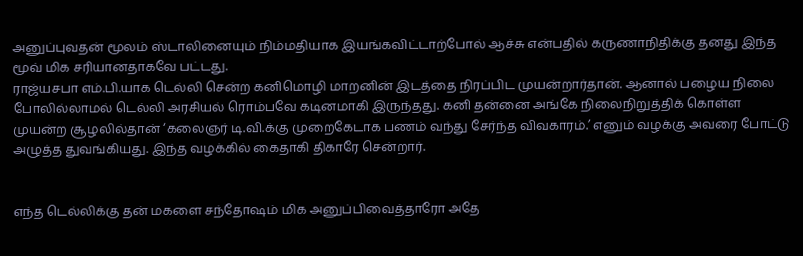அனுப்புவதன் மூலம் ஸ்டாலினையும் நிம்மதியாக இயங்கவிட்டாற்போல் ஆச்சு என்பதில் கருணாநிதிக்கு தனது இந்த மூவ் மிக சரியானதாகவே பட்டது.
ராஜ்யசபா எம்.பி.யாக டெல்லி சென்ற கனிமொழி மாறனின் இடத்தை நிரப்பிட முயன்றார்தான். ஆனால் பழைய நிலை போலில்லாமல் டெல்லி அரசியல் ரொம்பவே கடினமாகி இருந்தது. கனி தன்னை அங்கே நிலைநிறுத்திக் கொள்ள முயன்ற சூழலில்தான் ‘கலைஞர் டி.வி.க்கு முறைகேடாக பணம் வந்து சேர்ந்த விவகாரம்.’ எனும் வழக்கு அவரை போட்டு அழுத்த துவங்கியது. இந்த வழக்கில் கைதாகி திகாரே சென்றார்.


எந்த டெல்லிக்கு தன் மகளை சந்தோஷம் மிக அனுப்பிவைத்தாரோ அதே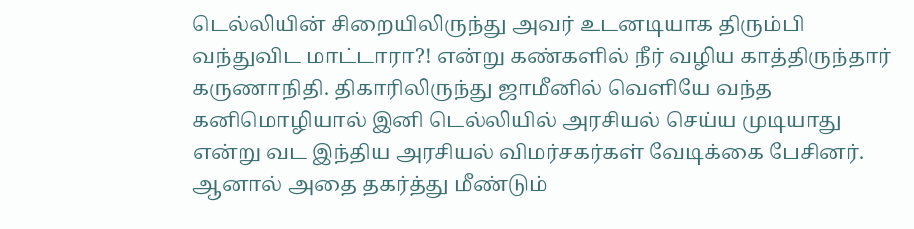டெல்லியின் சிறையிலிருந்து அவர் உடனடியாக திரும்பி வந்துவிட மாட்டாரா?! என்று கண்களில் நீர் வழிய காத்திருந்தார் கருணாநிதி. திகாரிலிருந்து ஜாமீனில் வெளியே வந்த கனிமொழியால் இனி டெல்லியில் அரசியல் செய்ய முடியாது என்று வட இந்திய அரசியல் விமர்சகர்கள் வேடிக்கை பேசினர்.
ஆனால் அதை தகர்த்து மீண்டும்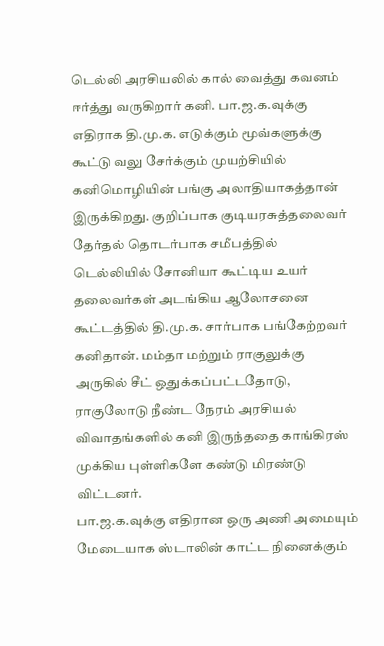டெல்லி அரசியலில் கால் வைத்து கவனம் ஈர்த்து வருகிறார் கனி. பா.ஜ.க.வுக்கு எதிராக தி.மு.க. எடுக்கும் மூவ்களுக்கு கூட்டு வலு சேர்க்கும் முயற்சியில் கனிமொழியின் பங்கு அலாதியாகத்தான் இருக்கிறது. குறிப்பாக குடியரசுத்தலைவர் தேர்தல் தொடர்பாக சமீபத்தில் டெல்லியில் சோனியா கூட்டிய உயர் தலைவர்கள் அடங்கிய ஆலோசனை கூட்டத்தில் தி.மு.க. சார்பாக பங்கேற்றவர் கனிதான். மம்தா மற்றும் ராகுலுக்கு அருகில் சீட் ஒதுக்கப்பட்டதோடு, ராகுலோடு நீண்ட நேரம் அரசியல் விவாதங்களில் கனி இருந்ததை காங்கிரஸ் முக்கிய புள்ளிகளே கண்டு மிரண்டு விட்டனர்.
பா.ஜ.க.வுக்கு எதிரான ஒரு அணி அமையும் மேடையாக ஸ்டாலின் காட்ட நினைக்கும்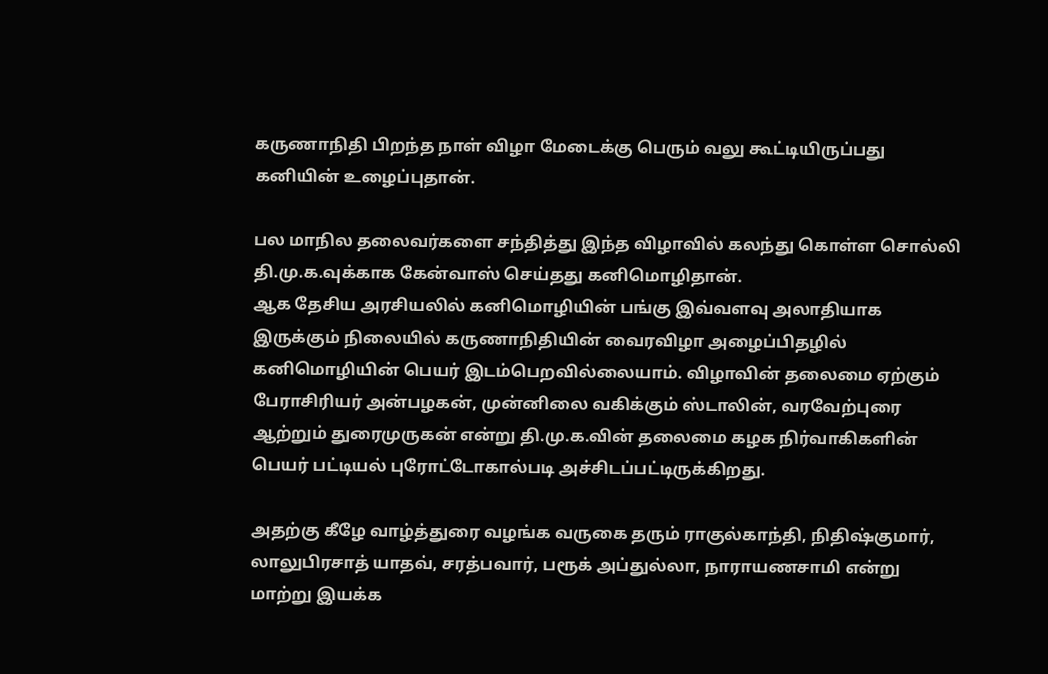கருணாநிதி பிறந்த நாள் விழா மேடைக்கு பெரும் வலு கூட்டியிருப்பது கனியின் உழைப்புதான்.

பல மாநில தலைவர்களை சந்தித்து இந்த விழாவில் கலந்து கொள்ள சொல்லி தி.மு.க.வுக்காக கேன்வாஸ் செய்தது கனிமொழிதான்.
ஆக தேசிய அரசியலில் கனிமொழியின் பங்கு இவ்வளவு அலாதியாக இருக்கும் நிலையில் கருணாநிதியின் வைரவிழா அழைப்பிதழில் கனிமொழியின் பெயர் இடம்பெறவில்லையாம். விழாவின் தலைமை ஏற்கும் பேராசிரியர் அன்பழகன், முன்னிலை வகிக்கும் ஸ்டாலின், வரவேற்புரை ஆற்றும் துரைமுருகன் என்று தி.மு.க.வின் தலைமை கழக நிர்வாகிகளின் பெயர் பட்டியல் புரோட்டோகால்படி அச்சிடப்பட்டிருக்கிறது.

அதற்கு கீழே வாழ்த்துரை வழங்க வருகை தரும் ராகுல்காந்தி, நிதிஷ்குமார், லாலுபிரசாத் யாதவ், சரத்பவார், பரூக் அப்துல்லா, நாராயணசாமி என்று மாற்று இயக்க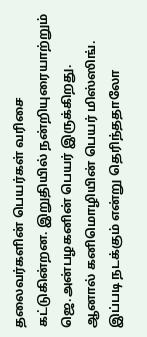தலைவர்களின் பெயர்கள் வரிசை கட்டுகின்றன. இறுதியில் நன்றியுரையாற்றும் ஜெ.அன்பழகனின் பெயர் இருக்கிறது.
ஆனால் கனிமொழியின் பெயர் மிஸ்ஸிங்.
இப்படி நடக்கும் என்று தெரிந்ததாலோ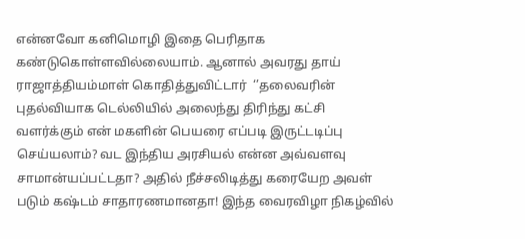என்னவோ கனிமொழி இதை பெரிதாக கண்டுகொள்ளவில்லையாம். ஆனால் அவரது தாய் ராஜாத்தியம்மாள் கொதித்துவிட்டார்  ‘’தலைவரின் புதல்வியாக டெல்லியில் அலைந்து திரிந்து கட்சி வளர்க்கும் என் மகளின் பெயரை எப்படி இருட்டடிப்பு செய்யலாம்? வட இந்திய அரசியல் என்ன அவ்வளவு சாமான்யப்பட்டதா? அதில் நீச்சலிடித்து கரையேற அவள் படும் கஷ்டம் சாதாரணமானதா! இந்த வைரவிழா நிகழ்வில்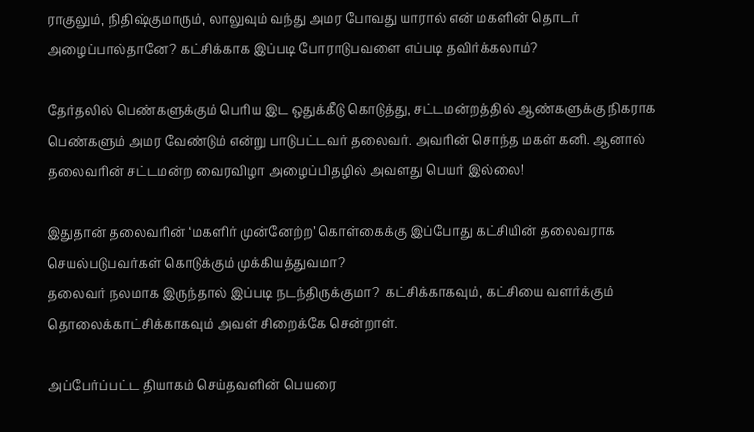ராகுலும், நிதிஷ்குமாரும், லாலுவும் வந்து அமர போவது யாரால் என் மகளின் தொடர் அழைப்பால்தானே? கட்சிக்காக இப்படி போராடுபவளை எப்படி தவிர்க்கலாம்?

தேர்தலில் பெண்களுக்கும் பெரிய இட ஒதுக்கீடு கொடுத்து, சட்டமன்றத்தில் ஆண்களுக்கு நிகராக பெண்களும் அமர வேண்டும் என்று பாடுபட்டவர் தலைவர். அவரின் சொந்த மகள் கனி. ஆனால் தலைவரின் சட்டமன்ற வைரவிழா அழைப்பிதழில் அவளது பெயர் இல்லை!

இதுதான் தலைவரின் ‘மகளிர் முன்னேற்ற’ கொள்கைக்கு இப்போது கட்சியின் தலைவராக செயல்படுபவர்கள் கொடுக்கும் முக்கியத்துவமா?
தலைவர் நலமாக இருந்தால் இப்படி நடந்திருக்குமா?  கட்சிக்காகவும், கட்சியை வளர்க்கும் தொலைக்காட்சிக்காகவும் அவள் சிறைக்கே சென்றாள்.

அப்பேர்ப்பட்ட தியாகம் செய்தவளின் பெயரை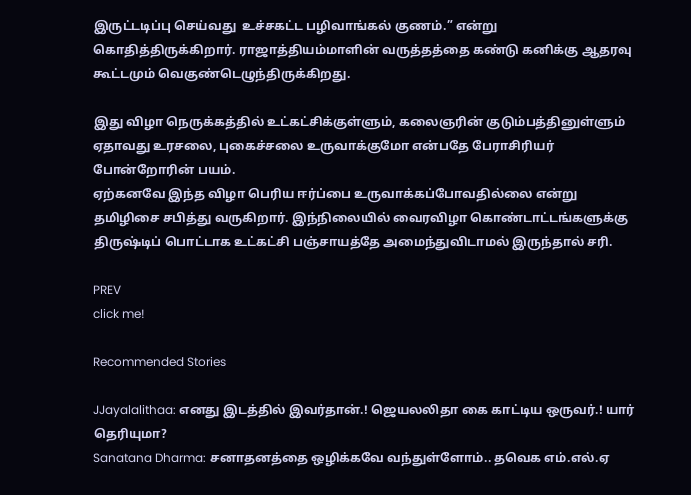இருட்டடிப்பு செய்வது  உச்சகட்ட பழிவாங்கல் குணம்.” என்று கொதித்திருக்கிறார். ராஜாத்தியம்மாளின் வருத்தத்தை கண்டு கனிக்கு ஆதரவு கூட்டமும் வெகுண்டெழுந்திருக்கிறது.

இது விழா நெருக்கத்தில் உட்கட்சிக்குள்ளும், கலைஞரின் குடும்பத்தினுள்ளும் ஏதாவது உரசலை, புகைச்சலை உருவாக்குமோ என்பதே பேராசிரியர் போன்றோரின் பயம்.
ஏற்கனவே இந்த விழா பெரிய ஈர்ப்பை உருவாக்கப்போவதில்லை என்று தமிழிசை சபித்து வருகிறார். இந்நிலையில் வைரவிழா கொண்டாட்டங்களுக்கு திருஷ்டிப் பொட்டாக உட்கட்சி பஞ்சாயத்தே அமைந்துவிடாமல் இருந்தால் சரி.

PREV
click me!

Recommended Stories

JJayalalithaa: எனது இடத்தில் இவர்தான்.! ஜெயலலிதா கை காட்டிய ஒருவர்.! யார் தெரியுமா?
Sanatana Dharma: சனாதனத்தை ஒழிக்கவே வந்துள்ளோம்.. தவெக எம்.எல்.ஏ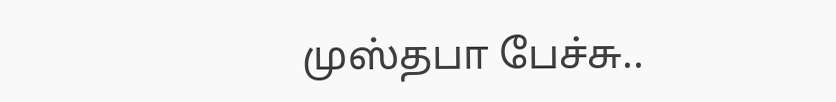முஸ்தபா பேச்சு..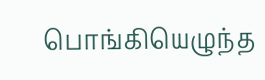பொங்கியெழுந்த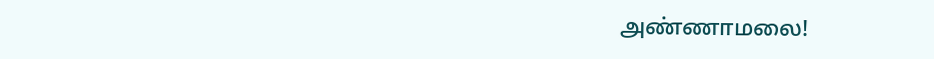அண்ணாமலை!